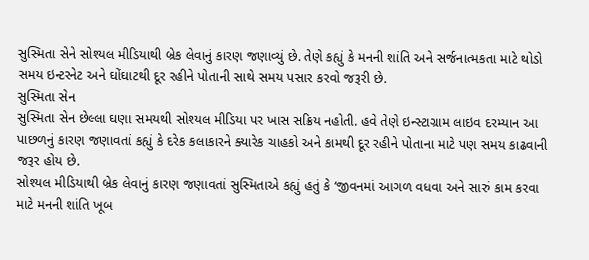સુસ્મિતા સેને સોશ્યલ મીડિયાથી બ્રેક લેવાનું કારણ જણાવ્યું છે. તેણે કહ્યું કે મનની શાંતિ અને સર્જનાત્મકતા માટે થોડો સમય ઇન્ટરનેટ અને ઘોંઘાટથી દૂર રહીને પોતાની સાથે સમય પસાર કરવો જરૂરી છે.
સુસ્મિતા સેન
સુસ્મિતા સેન છેલ્લા ઘણા સમયથી સોશ્યલ મીડિયા પર ખાસ સક્રિય નહોતી. હવે તેણે ઇન્સ્ટાગ્રામ લાઇવ દરમ્યાન આ પાછળનું કારણ જણાવતાં કહ્યું કે દરેક કલાકારને ક્યારેક ચાહકો અને કામથી દૂર રહીને પોતાના માટે પણ સમય કાઢવાની જરૂર હોય છે.
સોશ્યલ મીડિયાથી બ્રેક લેવાનું કારણ જણાવતાં સુસ્મિતાએ કહ્યું હતું કે ‘જીવનમાં આગળ વધવા અને સારું કામ કરવા માટે મનની શાંતિ ખૂબ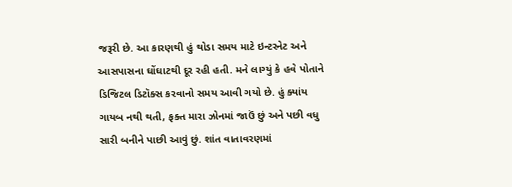જરૂરી છે. આ કારણથી હું થોડા સમય માટે ઇન્ટરનેટ અને આસપાસના ઘોંઘાટથી દૂર રહી હતી. મને લાગ્યું કે હવે પોતાને ડિજિટલ ડિટૉક્સ કરવાનો સમય આવી ગયો છે. હું ક્યાંય ગાયબ નથી થતી, ફક્ત મારા ઝોનમાં જાઉં છું અને પછી વધુ સારી બનીને પાછી આવું છું. શાંત વાતાવરણમાં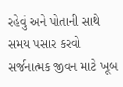રહેવું અને પોતાની સાથે સમય પસાર કરવો સર્જનાત્મક જીવન માટે ખૂબ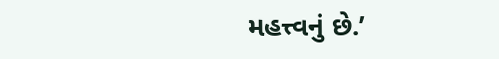મહત્ત્વનું છે.’